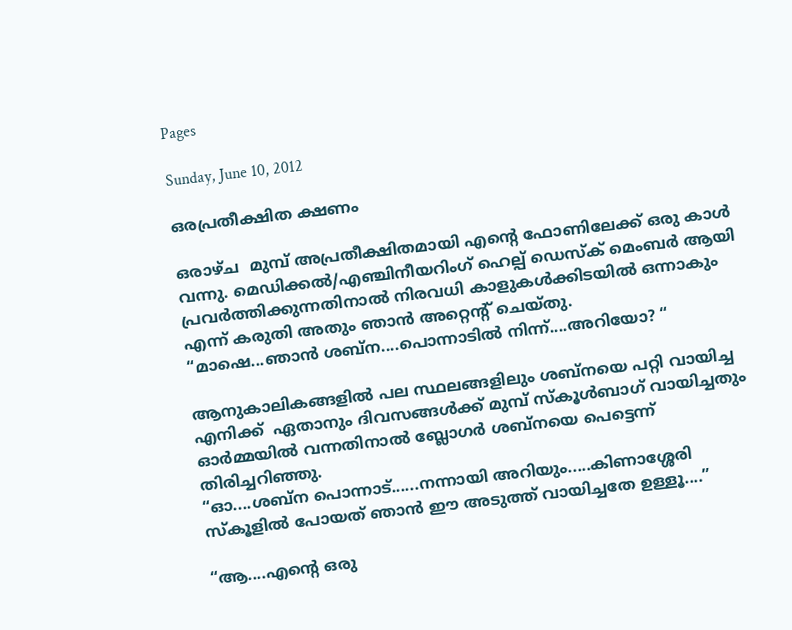Pages

Sunday, June 10, 2012

ഒരപ്രതീക്ഷിത ക്ഷണം

ഒരാഴ്ച  മുമ്പ് അപ്രതീക്ഷിതമായി എന്റെ ഫോണിലേക്ക് ഒരു കാള്‍ വന്നു. മെഡിക്കല്‍/എഞ്ചിനീയറിംഗ് ഹെല്പ് ഡെസ്ക് മെംബര്‍ ആയി പ്രവര്‍ത്തിക്കുന്നതിനാല്‍ നിരവധി കാളുകള്‍ക്കിടയില്‍ ഒന്നാകും എന്ന് കരുതി അതും ഞാന്‍ അറ്റെന്റ് ചെയ്തു.
“മാഷെ...ഞാന്‍ ശബ്ന....പൊന്നാടില്‍ നിന്ന്....അറിയോ? “

ആനുകാലികങ്ങളില്‍ പല സ്ഥലങ്ങളിലും ശബ്നയെ പറ്റി വായിച്ച എനിക്ക്  ഏതാനും ദിവസങ്ങള്‍ക്ക് മുമ്പ് സ്കൂള്‍ബാഗ് വായിച്ചതും ഓര്‍മ്മയില്‍ വന്നതിനാല്‍ ബ്ലോഗര്‍ ശബ്നയെ പെട്ടെന്ന് തിരിച്ചറിഞ്ഞു.
“ഓ....ശബ്ന പൊന്നാട്......നന്നായി അറിയും.....കിണാശ്ശേരി സ്കൂളില്‍ പോയത് ഞാന്‍ ഈ അടുത്ത് വായിച്ചതേ ഉള്ളൂ‍....”

“ആ....എന്റെ ഒരു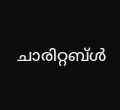ചാരിറ്റബ്‌ള്‍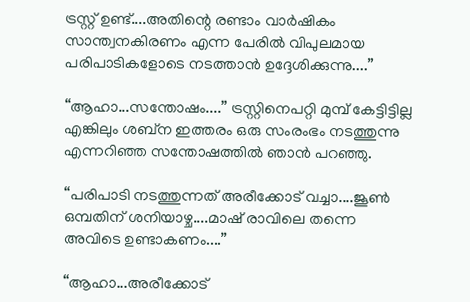ട്രസ്റ്റ് ഉണ്ട്....അതിന്റെ രണ്ടാം വാര്‍ഷികം സാന്ത്വനകിരണം എന്ന പേരില്‍ വിപുലമായ പരിപാടികളോടെ നടത്താന്‍ ഉദ്ദേശിക്കുന്നു....”

“ആഹാ...സന്തോഷം....” ട്രസ്റ്റിനെപറ്റി മുമ്പ് കേട്ടിട്ടില്ല എങ്കിലും ശബ്ന ഇത്തരം ഒരു സംരംഭം നടത്തുന്നു എന്നറിഞ്ഞ സന്തോഷത്തില്‍ ഞാന്‍ പറഞ്ഞു.

“പരിപാടി നടത്തുന്നത് അരീക്കോട് വച്ചാ....ജൂണ്‍ ഒമ്പതിന് ശനിയാഴ്ച....മാഷ് രാവിലെ തന്നെ അവിടെ ഉണ്ടാകണം....”

“ആഹാ...അരീക്കോട്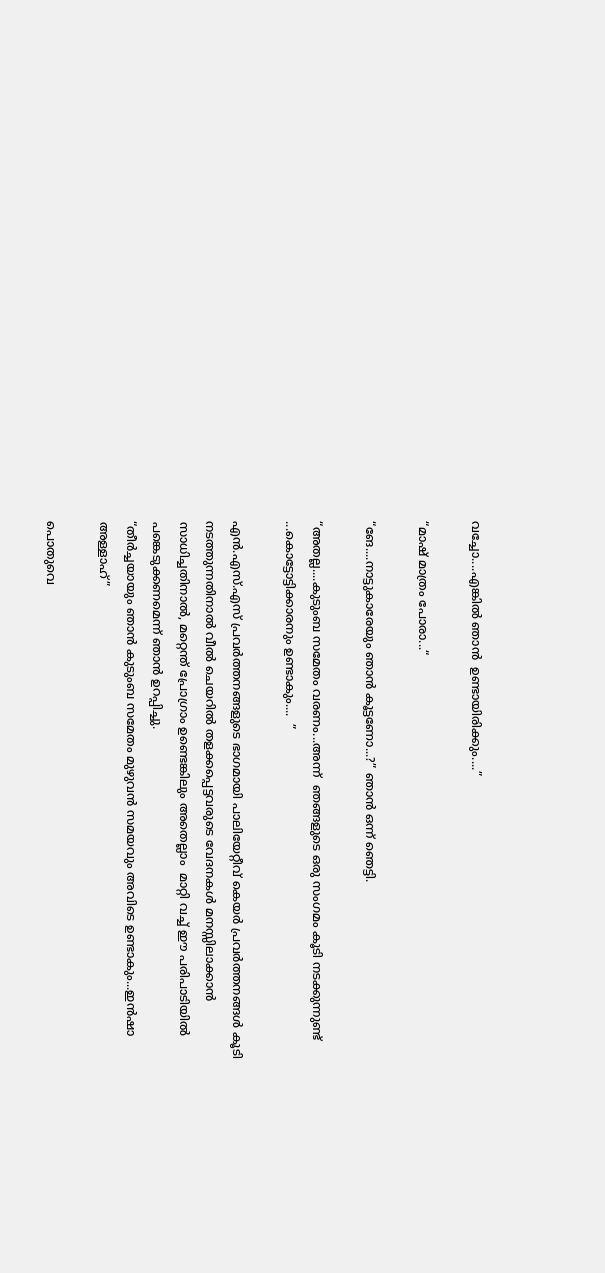വച്ചോ....എങ്കില്‍ ഞാന്‍  ഉണ്ടായിരിക്കും....”

“മാഷ് മാത്രം പോരാ...“

“ങേ....നാട്ടുകാരേയും ഞാന്‍ കൂട്ടണോ...?” ഞാന്‍ ഒന്ന് ഞെട്ടി.

“അതല്ല....കുടുംബ സമേതം വരണം...അന്ന്  ഞങ്ങളുടെ ഒരു സംഗമം കൂടി നടക്കുന്നുണ്ട് ...കൊട്ടോട്ടിക്കാരനും ഉണ്ടാകും....  ”

എന്‍.എസ്.എസ് പ്രവര്‍ത്തനങ്ങളുടെ ഭാഗമായി പാലിയേറ്റീവ് കെയര്‍ പ്രവര്‍ത്തനങ്ങള്‍ കൂടി നടത്തുന്നതിനാല്‍ വീല്‍ ചെയറില്‍ തളക്കപ്പെട്ടവരുടെ വേദനകള്‍ മനസ്സിലാക്കാന്‍ സാധിച്ചതിനാല്‍, മറ്റെന്ത് പ്രോഗ്രാം ഉണ്ടെങ്കിലും അതെല്ലാം  മാറ്റി വച്ച് ഈ പരിപാടിയില്‍ പങ്കെടുക്കണമെന്ന് ഞാന്‍ ഉറപ്പിച്ചു.
“തീര്‍ച്ചയായും ഞാന്‍ കുടുംബ സമേതം മുഴുവന്‍ സമയവും അവിടെ ഉണ്ടാകും...ഇന്‍ഷാ അള്ളാഹ്”

പൊതുവെ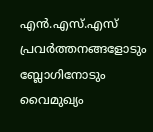എന്‍.എസ്.എസ് പ്രവര്‍ത്തനങ്ങളോടും ബ്ലോഗിനോടും വൈമുഖ്യം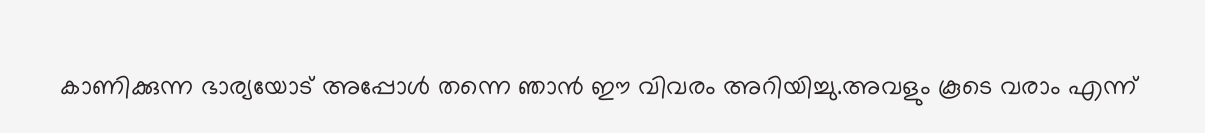കാണിക്കുന്ന ഭാര്യയോട് അപ്പോള്‍ തന്നെ ഞാന്‍ ഈ വിവരം അറിയിച്ചു.അവളും കൂടെ വരാം എന്ന്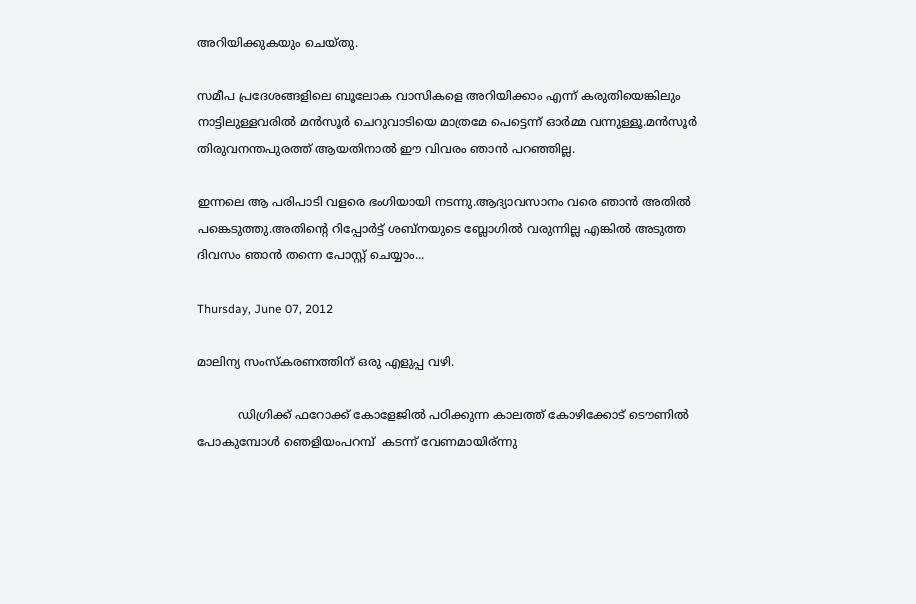അറിയിക്കുകയും ചെയ്തു.

സമീപ പ്രദേശങ്ങളിലെ ബൂലോക വാസികളെ അറിയിക്കാം എന്ന് കരുതിയെങ്കിലും നാട്ടിലുള്ളവരില്‍ മന്‍സൂര്‍ ചെറുവാടിയെ മാത്രമേ പെട്ടെന്ന് ഓര്‍മ്മ വന്നുള്ളൂ.മന്‍സൂര്‍ തിരുവനന്തപുരത്ത് ആയതിനാല്‍ ഈ വിവരം ഞാന്‍ പറഞ്ഞില്ല.

ഇന്നലെ ആ പരിപാടി വളരെ ഭംഗിയായി നടന്നു.ആദ്യാവസാനം വരെ ഞാന്‍ അതില്‍ പങ്കെടുത്തു.അതിന്റെ റിപ്പോര്‍ട്ട് ശബ്നയുടെ ബ്ലോഗില്‍ വരുന്നില്ല എങ്കില്‍ അടുത്ത ദിവസം ഞാന്‍ തന്നെ പോസ്റ്റ് ചെയ്യാം...

Thursday, June 07, 2012

മാലിന്യ സംസ്കരണത്തിന് ഒരു എളുപ്പ വഴി.

           ഡിഗ്രിക്ക് ഫറോക്ക് കോളേജില്‍ പഠിക്കുന്ന കാലത്ത് കോഴിക്കോട് ടൌണില്‍ പോകുമ്പോള്‍ ഞെളിയംപറമ്പ്  കടന്ന് വേണമായിര്ന്നു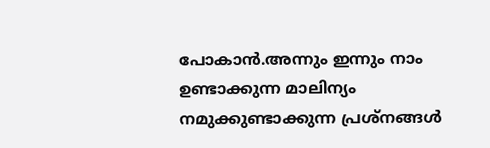പോകാന്‍.അന്നും ഇന്നും നാം ഉണ്ടാക്കുന്ന മാലിന്യം നമുക്കുണ്ടാക്കുന്ന പ്രശ്നങ്ങള്‍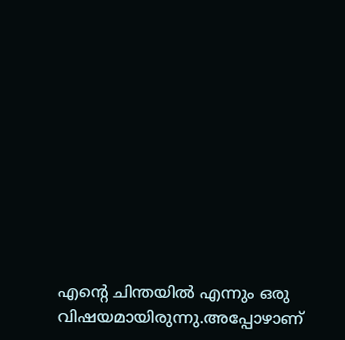എന്റെ ചിന്തയില്‍ എന്നും ഒരു വിഷയമായിരുന്നു.അപ്പോഴാണ്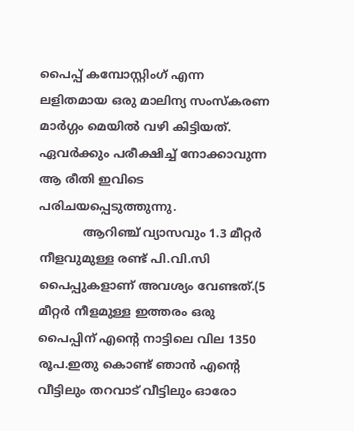പൈപ്പ് കമ്പോസ്റ്റിംഗ് എന്ന ലളിതമായ ഒരു മാലിന്യ സംസ്കരണ മാര്‍ഗ്ഗം മെയില്‍ വഴി കിട്ടിയത്. ഏവര്‍ക്കും പരീക്ഷിച്ച് നോക്കാവുന്ന ആ രീതി ഇവിടെ പരിചയപ്പെടുത്തുന്നു.
            ആറിഞ്ച് വ്യാസവും 1.3 മീറ്റര്‍ നീളവുമുള്ള രണ്ട് പി.വി.സി പൈപ്പുകളാണ് അവശ്യം വേണ്ടത്.(5 മീറ്റര്‍ നീളമുള്ള ഇത്തരം ഒരു പൈപ്പിന് എന്റെ നാട്ടിലെ വില 1350 രൂപ.ഇതു കൊണ്ട് ഞാന്‍ എന്റെ വീട്ടിലും തറവാട് വീട്ടിലും ഓരോ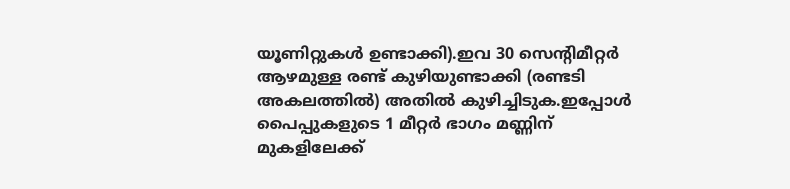യൂണിറ്റുകള്‍ ഉണ്ടാക്കി).ഇവ 30 സെന്റിമീറ്റര്‍ ആഴമുള്ള രണ്ട് കുഴിയുണ്ടാക്കി (രണ്ടടി അകലത്തില്‍) അതില്‍ കുഴിച്ചിടുക.ഇപ്പോള്‍ പൈപ്പുകളുടെ 1 മീറ്റര്‍ ഭാഗം മണ്ണിന് മുകളിലേക്ക്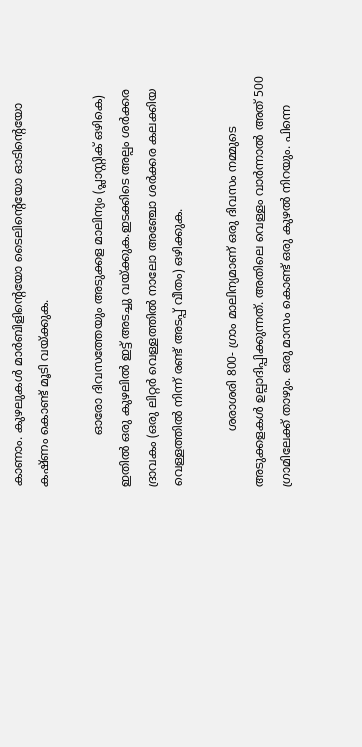കാണാം. കുഴലുകള്‍ മാര്‍ബിളിന്റെയോ ടൈലിന്റെയോ ഓടിന്റെയോ കഷ്ണം കൊണ്ട് മൂടി വയ്ക്കുക.

              ഓരോ ദിവസത്തേയും അടുക്കള മാലിന്യം (പ്ലാസ്റ്റിക് ഒഴികെ) ഇതില്‍ ഒരു കുഴലില്‍ ഇട്ട് അടച്ചു വയ്ക്കുക.ഇടക്കിടെ അല്പം ശര്‍ക്കര ദ്രാവകം (ഒരു ലിറ്റര്‍ വെള്ളത്തില്‍ നാലോ അഞ്ചോ ശര്‍ക്കര കലക്കിയ വെള്ളത്തില്‍ നിന്ന് രണ്ട് അടപ്പ് വീതം) ഒഴിക്കുക.

               ശരാശരി 800- ഗ്രാം മാലിന്യമാണ് ഒരു ദിവസം നമ്മുടെ അടുക്കളകള്‍ ഉല്പാദിപ്പിക്കുന്നത്. അതിലെ വെള്ളം വാര്‍ന്നാല്‍ അത് 500 ഗ്രാമിലേക്ക് താഴും. ഒരു മാസം കൊണ്ട് ഒരു കുഴല്‍ നിറയും. പിന്നെ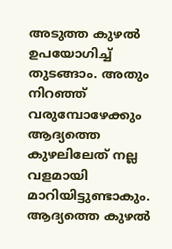അടുത്ത കുഴല്‍ ഉപയോഗിച്ച് തുടങ്ങാം. അതും നിറഞ്ഞ് വരുമ്പോഴേക്കും ആദ്യത്തെ കുഴലിലേത് നല്ല വളമായി മാറിയിട്ടുണ്ടാകും. ആദ്യത്തെ കുഴല്‍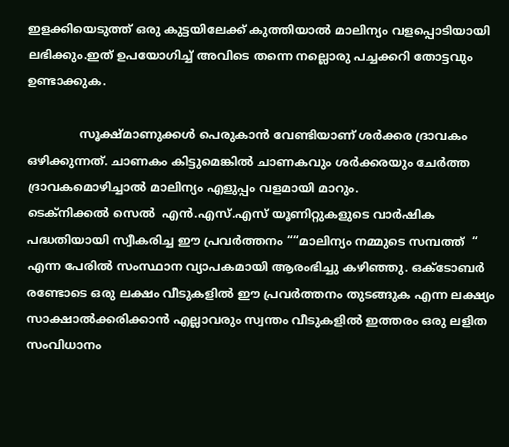ഇളക്കിയെടുത്ത് ഒരു കുട്ടയിലേക്ക് കുത്തിയാല്‍ മാലിന്യം വളപ്പൊടിയായി  ലഭിക്കും.ഇത് ഉപയോഗിച്ച് അവിടെ തന്നെ നല്ലൊരു പച്ചക്കറി തോട്ടവും ഉണ്ടാക്കുക.

              സൂക്ഷ്മാണുക്കള്‍ പെരുകാന്‍ വേണ്ടിയാണ് ശര്‍ക്കര ദ്രാവകം ഒഴിക്കുന്നത്. ചാണകം കിട്ടുമെങ്കില്‍ ചാണകവും ശര്‍ക്കരയും ചേര്‍ത്ത ദ്രാവകമൊഴിച്ചാല്‍ മാലിന്യം എളുപ്പം വളമായി മാറും.
ടെക്നിക്കല്‍ സെല്‍  എന്‍.എസ്.എസ് യൂണിറ്റുകളുടെ വാര്‍ഷിക പദ്ധതിയായി സ്വീകരിച്ച ഈ പ്രവര്‍ത്തനം ““മാലിന്യം നമ്മുടെ സമ്പത്ത്  “ എന്ന പേരില്‍ സംസ്ഥാന വ്യാപകമായി ആരംഭിച്ചു കഴിഞ്ഞു. ഒക്ടോബര്‍ രണ്ടോടെ ഒരു ലക്ഷം വീടുകളില്‍ ഈ പ്രവര്‍ത്തനം തുടങ്ങുക എന്ന ലക്ഷ്യം സാക്ഷാല്‍ക്കരിക്കാന്‍ എല്ലാവരും സ്വന്തം വീടുകളില്‍ ഇത്തരം ഒരു ലളിത സംവിധാനം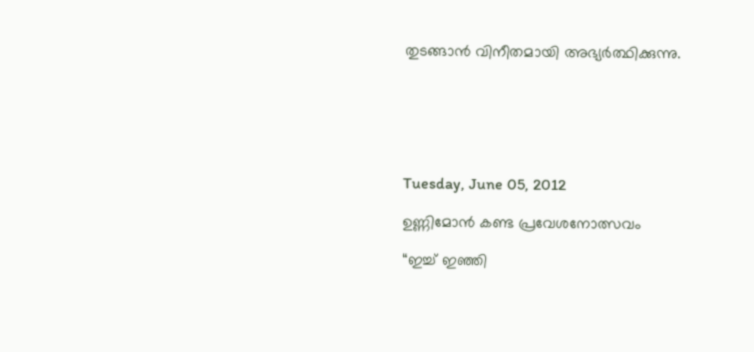തുടങ്ങാന്‍ വിനീതമായി അഭ്യര്‍ത്ഥിക്കുന്നു.






Tuesday, June 05, 2012

ഉണ്ണിമോന്‍ കണ്ട പ്രവേശനോത്സവം

“ഇച്ച് ഇഞ്ഞി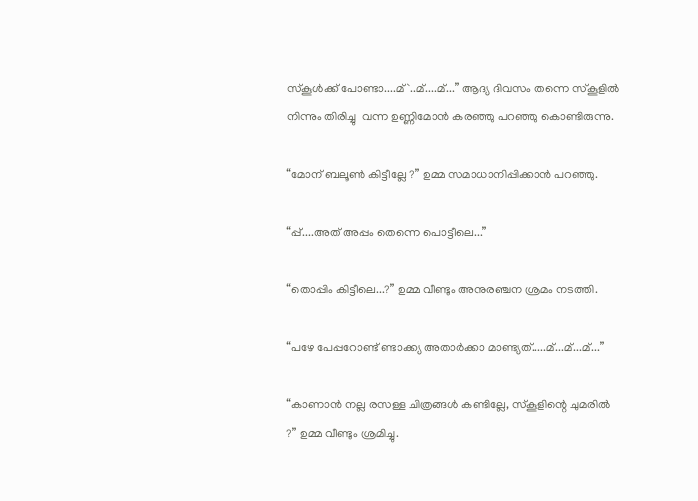സ്കൂള്‍ക്ക് പോണ്ടാ....മ്`..മ്....മ്...” ആദ്യ ദിവസം തന്നെ സ്കൂളില്‍ നിന്നും തിരിച്ചു  വന്ന ഉണ്ണിമോന്‍ കരഞ്ഞു പറഞ്ഞു കൊണ്ടിരുന്നു.

“മോന് ബലൂണ്‍ കിട്ടീല്ലേ ?” ഉമ്മ സമാധാനിപ്പിക്കാന്‍ പറഞ്ഞു.

“പ്പ്....അത് അപ്പം തെന്നെ പൊട്ടീലെ...”

“തൊപ്പിം കിട്ടീലെ...?” ഉമ്മ വീണ്ടും അനുരഞ്ചന ശ്രമം നടത്തി.

“പഴേ പേപ്പറോണ്ട് ണ്ടാക്ക്യ അതാര്‍ക്കാ മാണ്ട്യത്.....മ്...മ്...മ്...”

“കാണാന്‍ നല്ല രസള്ള ചിത്രങ്ങള്‍ കണ്ടില്ലേ, സ്കൂളിന്റെ ചുമരില്‍ ?” ഉമ്മ വീണ്ടും ശ്രമിച്ചു.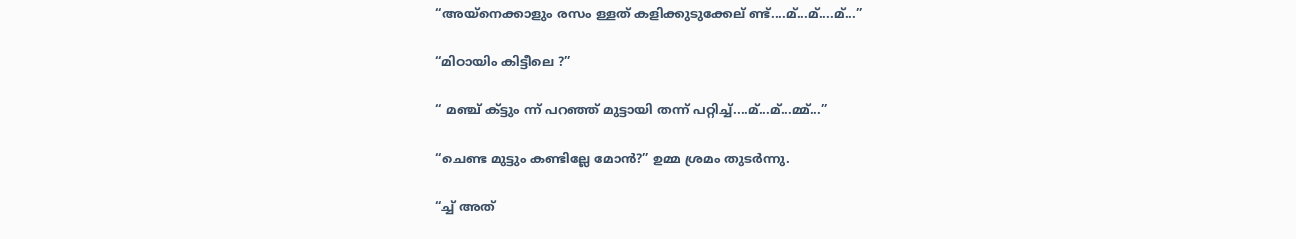“അയ്നെക്കാളും രസം ള്ളത് കളിക്കുടുക്കേല് ണ്ട്....മ്...മ്....മ്...”

“മിഠായിം കിട്ടീലെ ?”

“ മഞ്ച് ക്‌ട്ടും ന്ന് പറഞ്ഞ് മുട്ടായി തന്ന് പറ്റിച്ച്....മ്...മ്...മ്മ്...”

“ചെണ്ട മുട്ടും കണ്ടില്ലേ മോന്‍?” ഉമ്മ ശ്രമം തുടര്‍ന്നു.

“ച്ച് അത്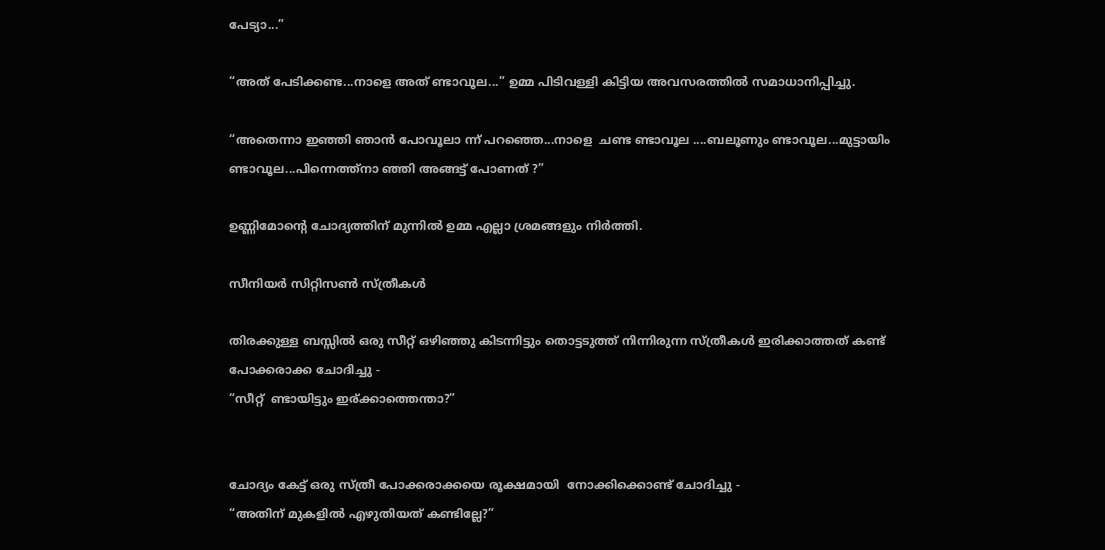പേട്യാ...”

“അത് പേടിക്കണ്ട...നാളെ അത് ണ്ടാവൂല...” ഉമ്മ പിടിവള്ളി കിട്ടിയ അവസരത്തില്‍ സമാധാനിപ്പിച്ചു.

“അതെന്നാ ഇഞ്ഞി ഞാന്‍ പോവൂലാ ന്ന് പറഞ്ഞെ...നാളെ  ചണ്ട ണ്ടാവൂല ....ബലൂണും ണ്ടാവൂല...മുട്ടായിം ണ്ടാവൂല...പിന്നെത്ത്‌നാ ഞ്ഞി അങ്ങട്ട് പോണത് ?”

ഉണ്ണിമോന്റെ ചോദ്യത്തിന് മുന്നില്‍ ഉമ്മ എല്ലാ ശ്രമങ്ങളും നിര്‍ത്തി.

സീനിയര്‍ സിറ്റിസണ്‍ സ്ത്രീകള്‍

തിരക്കുള്ള ബസ്സില്‍ ഒരു സീറ്റ് ഒഴിഞ്ഞു കിടന്നിട്ടും തൊട്ടടുത്ത് നിന്നിരുന്ന സ്ത്രീകള്‍ ഇരിക്കാത്തത് കണ്ട് പോക്കരാക്ക ചോദിച്ചു -
“സീറ്റ്  ണ്ടായിട്ടും ഇര്ക്കാത്തെന്താ?”


ചോദ്യം കേട്ട് ഒരു സ്ത്രീ പോക്കരാക്കയെ രൂക്ഷമായി  നോക്കിക്കൊണ്ട് ചോദിച്ചു -
“അതിന് മുകളില്‍ എഴുതിയത് കണ്ടില്ലേ?”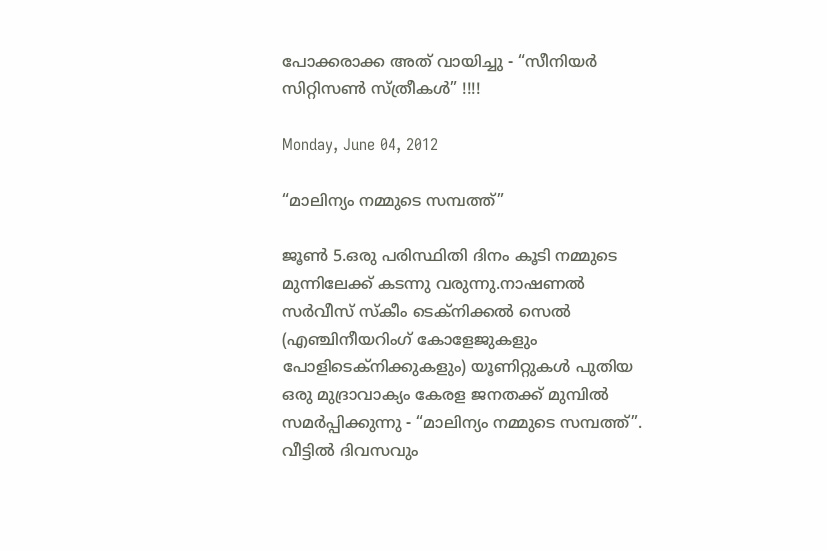പോക്കരാക്ക അത് വായിച്ചു - “സീനിയര്‍ സിറ്റിസണ്‍ സ്ത്രീകള്‍” !!!!

Monday, June 04, 2012

“മാലിന്യം നമ്മുടെ സമ്പത്ത്”

ജൂണ്‍ 5.ഒരു പരിസ്ഥിതി ദിനം കൂടി നമ്മുടെ മുന്നിലേക്ക് കടന്നു വരുന്നു.നാഷണല്‍ സര്‍വീസ് സ്കീം ടെക്നിക്കല്‍ സെല്‍ (എഞ്ചിനീയറിംഗ് കോളേജുകളും പോളിടെക്നിക്കുകളും) യൂണിറ്റുകള്‍ പുതിയ ഒരു മുദ്രാവാക്യം കേരള ജനതക്ക് മുമ്പില്‍ സമര്‍പ്പിക്കുന്നു - “മാലിന്യം നമ്മുടെ സമ്പത്ത്”. വീട്ടില്‍ ദിവസവും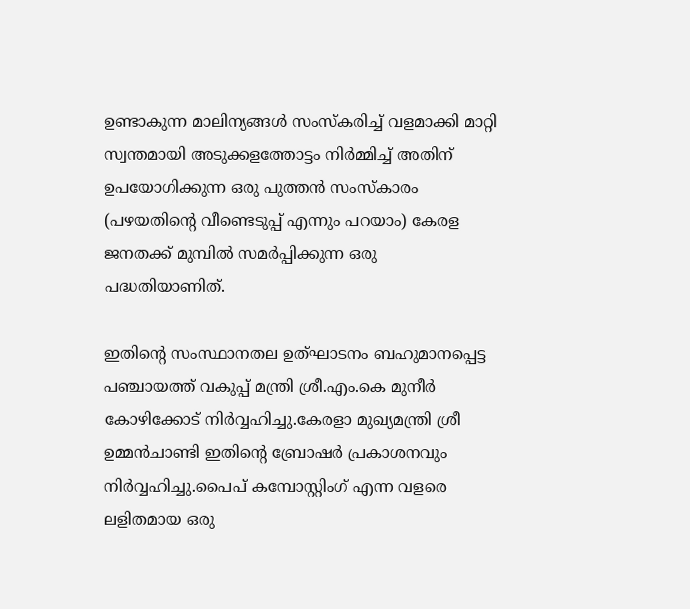ഉണ്ടാകുന്ന മാലിന്യങ്ങള്‍ സംസ്കരിച്ച് വളമാക്കി മാറ്റി സ്വന്തമായി അടുക്കളത്തോട്ടം നിര്‍മ്മിച്ച് അതിന്  ഉപയോഗിക്കുന്ന ഒരു പുത്തന്‍ സംസ്കാരം (പഴയതിന്റെ വീണ്ടെടുപ്പ് എന്നും പറയാം) കേരള ജനതക്ക് മുമ്പില്‍ സമര്‍പ്പിക്കുന്ന ഒരു പദ്ധതിയാണിത്.

ഇതിന്റെ സംസ്ഥാനതല ഉത്ഘാടനം ബഹുമാനപ്പെട്ട പഞ്ചായത്ത് വകുപ്പ് മന്ത്രി ശ്രീ.എം.കെ മുനീര്‍ കോഴിക്കോട് നിര്‍വ്വഹിച്ചു.കേരളാ മുഖ്യമന്ത്രി ശ്രീ ഉമ്മന്‍‌ചാണ്ടി ഇതിന്റെ ബ്രോഷര്‍ പ്രകാശനവും നിര്‍വ്വഹിച്ചു.പൈപ് കമ്പോസ്റ്റിംഗ് എന്ന വളരെ ലളിതമായ ഒരു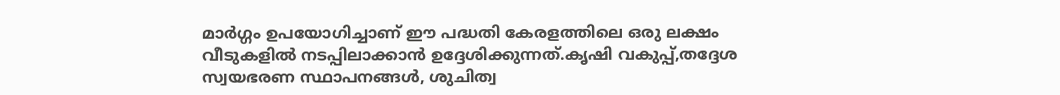മാര്‍ഗ്ഗം ഉപയോഗിച്ചാണ് ഈ പദ്ധതി കേരളത്തിലെ ഒരു ലക്ഷം വീടുകളില്‍ നടപ്പിലാക്കാന്‍ ഉദ്ദേശിക്കുന്നത്.കൃഷി വകുപ്പ്,തദ്ദേശ സ്വയഭരണ സ്ഥാപനങ്ങള്‍, ശുചിത്വ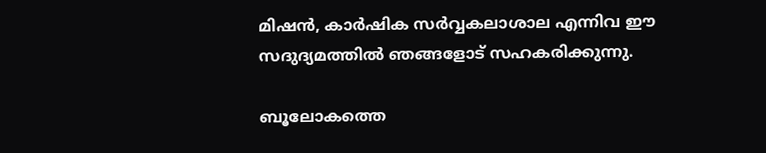മിഷന്‍, കാര്‍ഷിക സര്‍വ്വകലാശാല എന്നിവ ഈ സദുദ്യമത്തില്‍ ഞങ്ങളോട് സഹകരിക്കുന്നു.

ബൂലോകത്തെ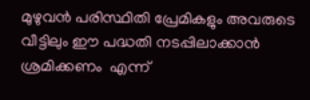മുഴുവന്‍ പരിസ്ഥിതി പ്രേമികളും അവരുടെ വീട്ടിലും ഈ പദ്ധതി നടപ്പിലാക്കാന്‍ ശ്രമിക്കണം  എന്ന്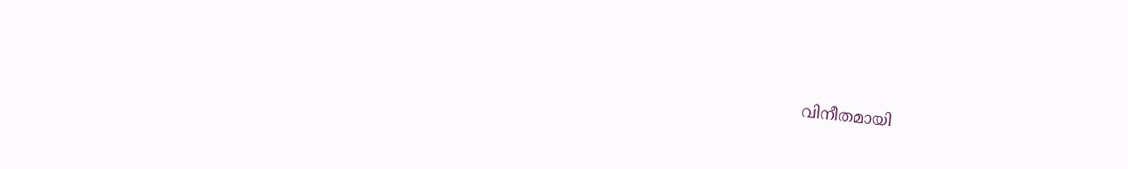വിനീതമായി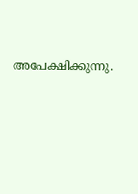അപേക്ഷിക്കുന്നു.